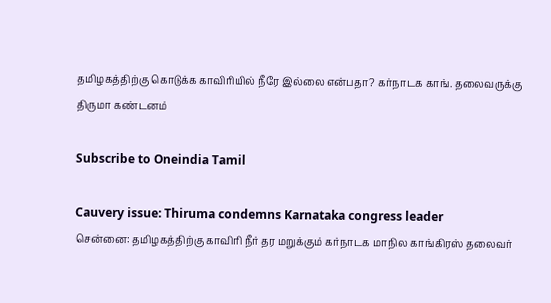தமிழகத்திற்கு கொடுக்க காவிரியில் நீரே இல்லை என்பதா? கர்நாடக காங். தலைவருக்கு திருமா கண்டனம்

Subscribe to Oneindia Tamil

Cauvery issue: Thiruma condemns Karnataka congress leader
சென்னை: தமிழகத்திற்கு காவிரி நீர் தர மறுக்கும் கர்நாடக மாநில காங்கிரஸ் தலைவர்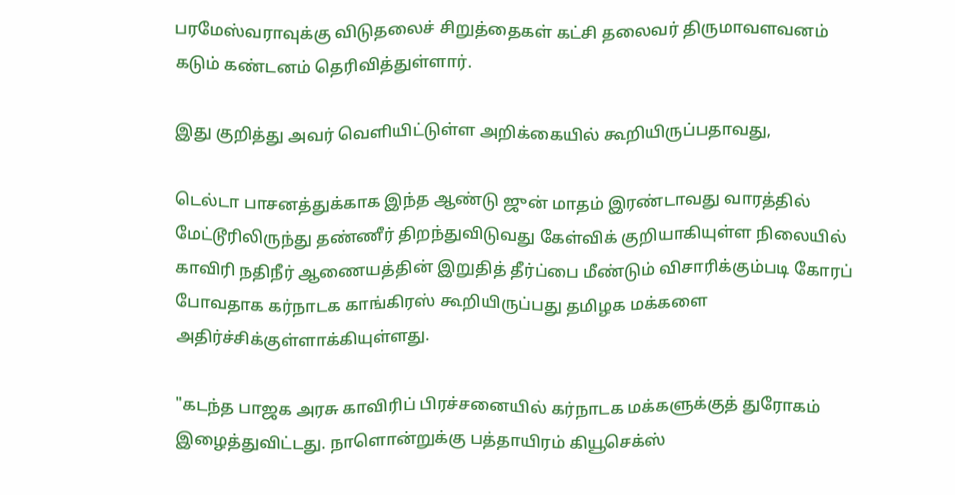பரமேஸ்வராவுக்கு விடுதலைச் சிறுத்தைகள் கட்சி தலைவர் திருமாவளவனம் கடும் கண்டனம் தெரிவித்துள்ளார்.

இது குறித்து அவர் வெளியிட்டுள்ள அறிக்கையில் கூறியிருப்பதாவது,

டெல்டா பாசனத்துக்காக இந்த ஆண்டு ஜுன் மாதம் இரண்டாவது வாரத்தில் மேட்டூரிலிருந்து தண்ணீர் திறந்துவிடுவது கேள்விக் குறியாகியுள்ள நிலையில் காவிரி நதிநீர் ஆணையத்தின் இறுதித் தீர்ப்பை மீண்டும் விசாரிக்கும்படி கோரப் போவதாக கர்நாடக காங்கிரஸ் கூறியிருப்பது தமிழக மக்களை அதிர்ச்சிக்குள்ளாக்கியுள்ளது.

"கடந்த பாஜக அரசு காவிரிப் பிரச்சனையில் கர்நாடக மக்களுக்குத் துரோகம் இழைத்துவிட்டது. நாளொன்றுக்கு பத்தாயிரம் கியூசெக்ஸ்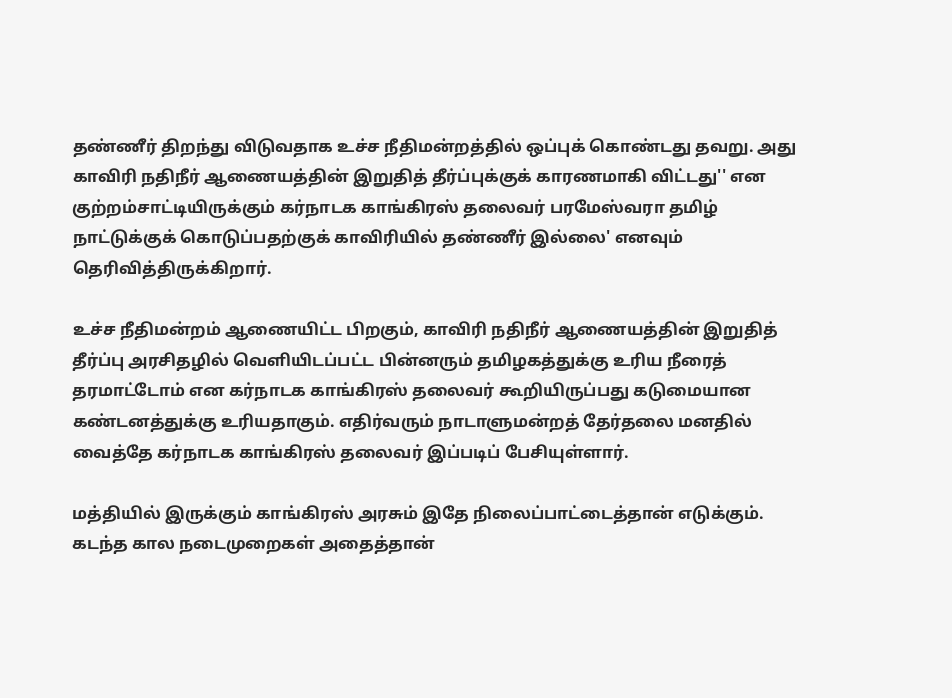தண்ணீர் திறந்து விடுவதாக உச்ச நீதிமன்றத்தில் ஒப்புக் கொண்டது தவறு. அது காவிரி நதிநீர் ஆணையத்தின் இறுதித் தீர்ப்புக்குக் காரணமாகி விட்டது'' என குற்றம்சாட்டியிருக்கும் கர்நாடக காங்கிரஸ் தலைவர் பரமேஸ்வரா தமிழ் நாட்டுக்குக் கொடுப்பதற்குக் காவிரியில் தண்ணீர் இல்லை' எனவும் தெரிவித்திருக்கிறார்.

உச்ச நீதிமன்றம் ஆணையிட்ட பிறகும், காவிரி நதிநீர் ஆணையத்தின் இறுதித் தீர்ப்பு அரசிதழில் வெளியிடப்பட்ட பின்னரும் தமிழகத்துக்கு உரிய நீரைத் தரமாட்டோம் என கர்நாடக காங்கிரஸ் தலைவர் கூறியிருப்பது கடுமையான கண்டனத்துக்கு உரியதாகும். எதிர்வரும் நாடாளுமன்றத் தேர்தலை மனதில் வைத்தே கர்நாடக காங்கிரஸ் தலைவர் இப்படிப் பேசியுள்ளார்.

மத்தியில் இருக்கும் காங்கிரஸ் அரசும் இதே நிலைப்பாட்டைத்தான் எடுக்கும். கடந்த கால நடைமுறைகள் அதைத்தான்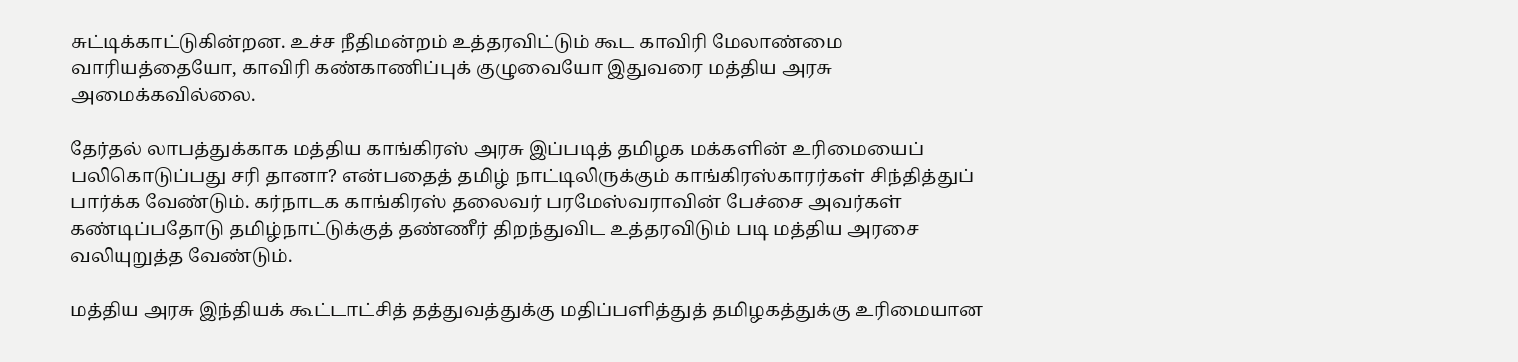சுட்டிக்காட்டுகின்றன. உச்ச நீதிமன்றம் உத்தரவிட்டும் கூட காவிரி மேலாண்மை வாரியத்தையோ, காவிரி கண்காணிப்புக் குழுவையோ இதுவரை மத்திய அரசு அமைக்கவில்லை.

தேர்தல் லாபத்துக்காக மத்திய காங்கிரஸ் அரசு இப்படித் தமிழக மக்களின் உரிமையைப் பலிகொடுப்பது சரி தானா? என்பதைத் தமிழ் நாட்டிலிருக்கும் காங்கிரஸ்காரர்கள் சிந்தித்துப் பார்க்க வேண்டும். கர்நாடக காங்கிரஸ் தலைவர் பரமேஸ்வராவின் பேச்சை அவர்கள் கண்டிப்பதோடு தமிழ்நாட்டுக்குத் தண்ணீர் திறந்துவிட உத்தரவிடும் படி மத்திய அரசை வலியுறுத்த வேண்டும்.

மத்திய அரசு இந்தியக் கூட்டாட்சித் தத்துவத்துக்கு மதிப்பளித்துத் தமிழகத்துக்கு உரிமையான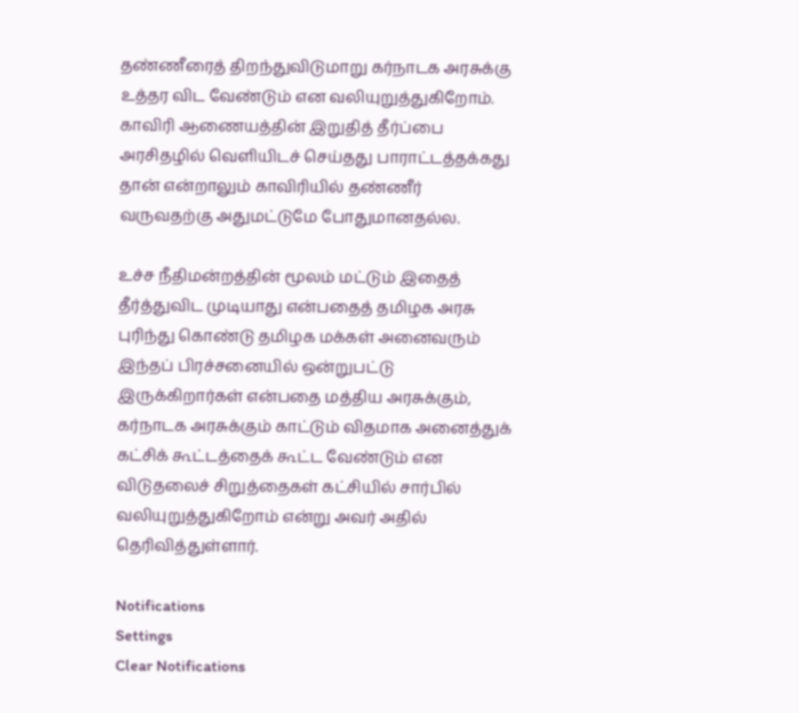தண்ணீரைத் திறந்துவிடுமாறு கர்நாடக அரசுக்கு உத்தர விட வேண்டும் என வலியுறுத்துகிறோம். காவிரி ஆணையத்தின் இறுதித் தீர்ப்பை அரசிதழில் வெளியிடச் செய்தது பாராட்டத்தக்கது தான் என்றாலும் காவிரியில் தண்ணீர் வருவதற்கு அதுமட்டுமே போதுமானதல்ல.

உச்ச நீதிமன்றத்தின் மூலம் மட்டும் இதைத் தீர்த்துவிட முடியாது என்பதைத் தமிழக அரசு புரிந்து கொண்டு தமிழக மக்கள் அனைவரும் இந்தப் பிரச்சனையில் ஒன்றுபட்டு இருக்கிறார்கள் என்பதை மத்திய அரசுக்கும், கர்நாடக அரசுக்கும் காட்டும் விதமாக அனைத்துக் கட்சிக் கூட்டத்தைக் கூட்ட வேண்டும் என விடுதலைச் சிறுத்தைகள் கட்சியில் சார்பில் வலியுறுத்துகிறோம் என்று அவர் அதில் தெரிவித்துள்ளார்.

Notifications
Settings
Clear Notifications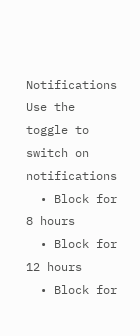Notifications
Use the toggle to switch on notifications
  • Block for 8 hours
  • Block for 12 hours
  • Block for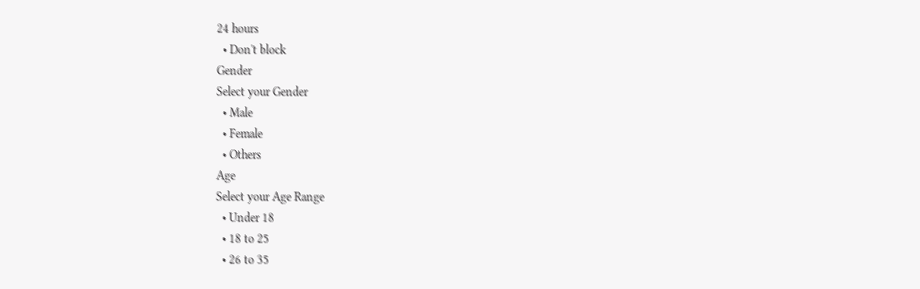24 hours
  • Don't block
Gender
Select your Gender
  • Male
  • Female
  • Others
Age
Select your Age Range
  • Under 18
  • 18 to 25
  • 26 to 35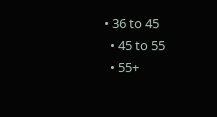• 36 to 45
  • 45 to 55
  • 55+